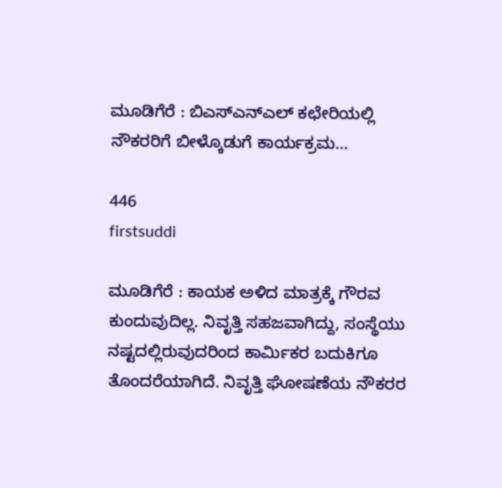ಮೂಡಿಗೆರೆ : ಬಿಎಸ್‍ಎನ್‍ಎಲ್ ಕಛೇರಿಯಲ್ಲಿ ನೌಕರರಿಗೆ ಬೀಳ್ಕೊಡುಗೆ ಕಾರ್ಯಕ್ರಮ…

446
firstsuddi

ಮೂಡಿಗೆರೆ : ಕಾಯಕ ಅಳಿದ ಮಾತ್ರಕ್ಕೆ ಗೌರವ ಕುಂದುವುದಿಲ್ಲ. ನಿವೃತ್ತಿ ಸಹಜವಾಗಿದ್ದು, ಸಂಸ್ಥೆಯು ನಷ್ಟದಲ್ಲಿರುವುದರಿಂದ ಕಾರ್ಮಿಕರ ಬದುಕಿಗೂ ತೊಂದರೆಯಾಗಿದೆ. ನಿವೃತ್ತಿ ಘೋಷಣೆಯ ನೌಕರರ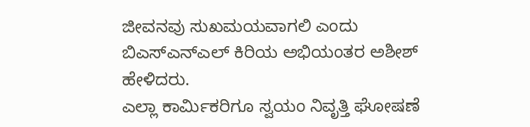ಜೀವನವು ಸುಖಮಯವಾಗಲಿ ಎಂದು ಬಿಎಸ್‍ಎನ್‍ಎಲ್ ಕಿರಿಯ ಅಭಿಯಂತರ ಅಶೀಶ್ ಹೇಳಿದರು.
ಎಲ್ಲಾ ಕಾರ್ಮಿಕರಿಗೂ ಸ್ವಯಂ ನಿವೃತ್ತಿ ಘೋಷಣೆ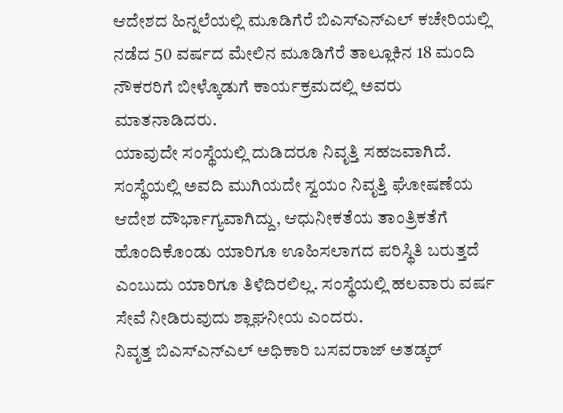ಆದೇಶದ ಹಿನ್ನಲೆಯಲ್ಲಿ ಮೂಡಿಗೆರೆ ಬಿಎಸ್‍ಎನ್‍ಎಲ್ ಕಚೇರಿಯಲ್ಲಿ ನಡೆದ 50 ವರ್ಷದ ಮೇಲಿನ ಮೂಡಿಗೆರೆ ತಾಲ್ಲೂಕಿನ 18 ಮಂದಿ ನೌಕರರಿಗೆ ಬೀಳ್ಕೊಡುಗೆ ಕಾರ್ಯಕ್ರಮದಲ್ಲಿ ಅವರು ಮಾತನಾಡಿದರು.
ಯಾವುದೇ ಸಂಸ್ಥೆಯಲ್ಲಿ ದುಡಿದರೂ ನಿವೃತ್ತಿ ಸಹಜವಾಗಿದೆ. ಸಂಸ್ಥೆಯಲ್ಲಿ ಅವದಿ ಮುಗಿಯದೇ ಸ್ವಯಂ ನಿವೃತ್ತಿ ಘೋಷಣೆಯ ಆದೇಶ ದೌರ್ಭಾಗ್ಯವಾಗಿದ್ದು, ಆಧುನೀಕತೆಯ ತಾಂತ್ರಿಕತೆಗೆ ಹೊಂದಿಕೊಂಡು ಯಾರಿಗೂ ಊಹಿಸಲಾಗದ ಪರಿಸ್ಥಿತಿ ಬರುತ್ತದೆ ಎಂಬುದು ಯಾರಿಗೂ ತಿಳಿದಿರಲಿಲ್ಲ. ಸಂಸ್ಥೆಯಲ್ಲಿ ಹಲವಾರು ವರ್ಷ ಸೇವೆ ನೀಡಿರುವುದು ಶ್ಲಾಘನೀಯ ಎಂದರು.
ನಿವೃತ್ತ ಬಿಎಸ್‍ಎನ್‍ಎಲ್ ಅಧಿಕಾರಿ ಬಸವರಾಜ್ ಅತಡ್ಕರ್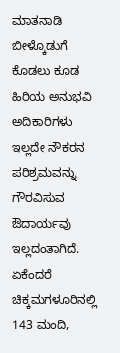ಮಾತನಾಡಿ ಬೀಳ್ಕೊಡುಗೆ ಕೊಡಲು ಕೂಡ ಹಿರಿಯ ಅನುಭವಿ ಅದಿಕಾರಿಗಳು ಇಲ್ಲದೇ ನೌಕರನ ಪರಿಶ್ರಮವನ್ನು ಗೌರವಿಸುವ ಔದಾರ್ಯವು ಇಲ್ಲದಂತಾಗಿದೆ. ಏಕೆಂದರೆ ಚಿಕ್ಕಮಗಳೂರಿನಲ್ಲಿ 143 ಮಂದಿ,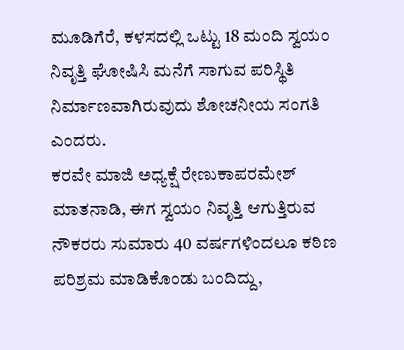ಮೂಡಿಗೆರೆ, ಕಳಸದಲ್ಲಿ ಒಟ್ಟು 18 ಮಂದಿ ಸ್ವಯಂ ನಿವೃತ್ತಿ ಘೋಷಿಸಿ ಮನೆಗೆ ಸಾಗುವ ಪರಿಸ್ಥಿತಿ ನಿರ್ಮಾಣವಾಗಿರುವುದು ಶೋಚನೀಯ ಸಂಗತಿ ಎಂದರು.
ಕರವೇ ಮಾಜಿ ಅಧ್ಯಕ್ಷೆ ರೇಣುಕಾಪರಮೇಶ್ ಮಾತನಾಡಿ, ಈಗ ಸ್ವಯಂ ನಿವೃತ್ತಿ ಆಗುತ್ತಿರುವ ನೌಕರರು ಸುಮಾರು 40 ವರ್ಷಗಳಿಂದಲೂ ಕಠಿಣ ಪರಿಶ್ರಮ ಮಾಡಿಕೊಂಡು ಬಂದಿದ್ದು,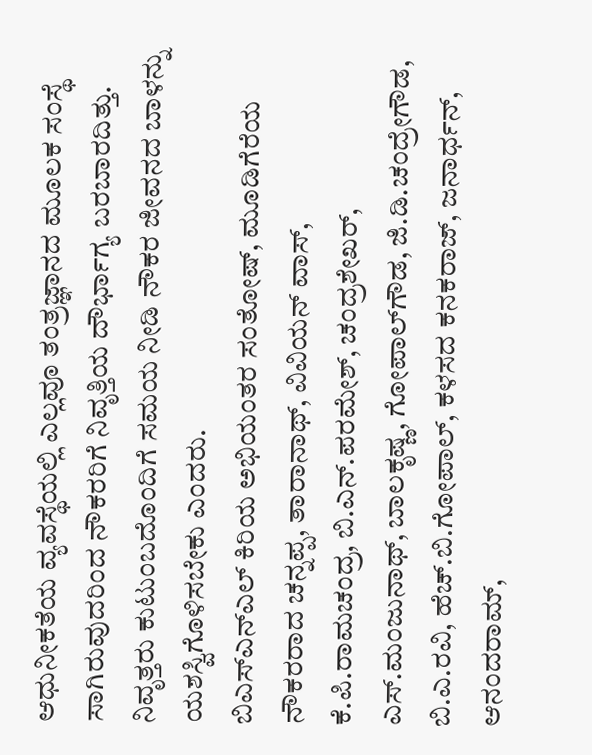ಆಧುನೀಕತೆಯ ವ್ಯವಸ್ಥೆಯಲ್ಲಿ ಎಲ್ಲವೂ ತಂತ್ರಜ್ಞಾನದ ಮೂಲಕ ಸಂಸ್ಥೆ ಸಾಗಿರುವುದರಿಂದ ನೌಕರರಿಗೆ ನಿವೃತ್ತಿಯ ದೌರ್ಭಾಗ್ಯ ಬರಬಾರದಿತ್ತು. ನಿವೃತ್ತರು ಕುಟುಂಬದೊಂದಿಗೆ ಸಮಯ ನೀಡಿ ನೌಕರ ಜೀವನದ ಬಾಳನ್ನು ಯಶಸ್ವಿಗೊಳಿಸಬೇಕು ಎಂದರು.
ಬಿಎಸ್‍ಎನ್‍ಎಲ್ ಕಿರಿಯ ಅಭಿಯಂತರ ಸಂತೋಷ್, ಮೂಡಿಗೆರೆಯ ನೌಕರರಾದ ಚನ್ನಪ್ಪ, ತಾರಾನಾಥ್, ವಿವಿಯನ್ ವಾಸ್, ಕೆ.ಪಿ.ರಾಮಚಂದ್ರ, ಬಿ.ಎನ್.ಪರಮೇಶ್, ಚಂದ್ರಶೇಖರ್, ಎಸ್.ಮಂಜುನಾಥ್, ಬಾಲಕೃಷ್ಣ, ಗೋಪಾಲ್‍ಗೌಡ, ಜಿ.ಡಿ.ಚಂದ್ರೇಗೌಡ, ಬಿ.ಎ.ರವಿ, ಹೆಚ್.ಬಿ.ಗೋಪಾಲ್, ಕಳಸದ ಕನಕರಾಜ್, ಜನಾರ್ಧನ್, ಆನಂದರಾಮ್,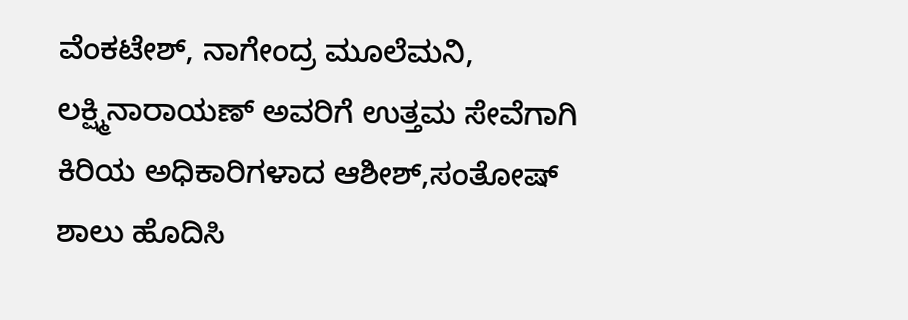ವೆಂಕಟೇಶ್, ನಾಗೇಂದ್ರ ಮೂಲೆಮನಿ, ಲಕ್ಷ್ಮಿನಾರಾಯಣ್ ಅವರಿಗೆ ಉತ್ತಮ ಸೇವೆಗಾಗಿ ಕಿರಿಯ ಅಧಿಕಾರಿಗಳಾದ ಆಶೀಶ್,ಸಂತೋಷ್ ಶಾಲು ಹೊದಿಸಿ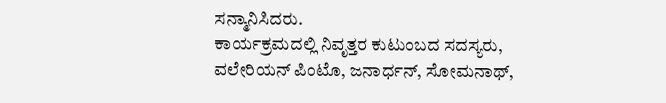ಸನ್ಮಾನಿಸಿದರು.
ಕಾರ್ಯಕ್ರಮದಲ್ಲಿ ನಿವೃತ್ತರ ಕುಟುಂಬದ ಸದಸ್ಯರು, ವಲೇರಿಯನ್ ಪಿಂಟೊ, ಜನಾರ್ಧನ್, ಸೋಮನಾಥ್,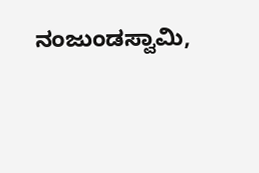ನಂಜುಂಡಸ್ವಾಮಿ,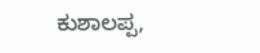ಕುಶಾಲಪ್ಪ,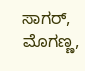ಸಾಗರ್, ಮೊಗಣ್ಣ,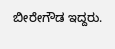ಬೀರೇಗೌಡ ಇದ್ದರು.